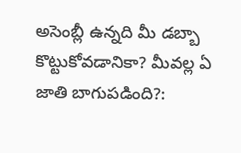అసెంబ్లీ ఉన్నది మీ డబ్బా కొట్టుకోవడానికా? మీవల్ల ఏ జాతి బాగుపడింది?: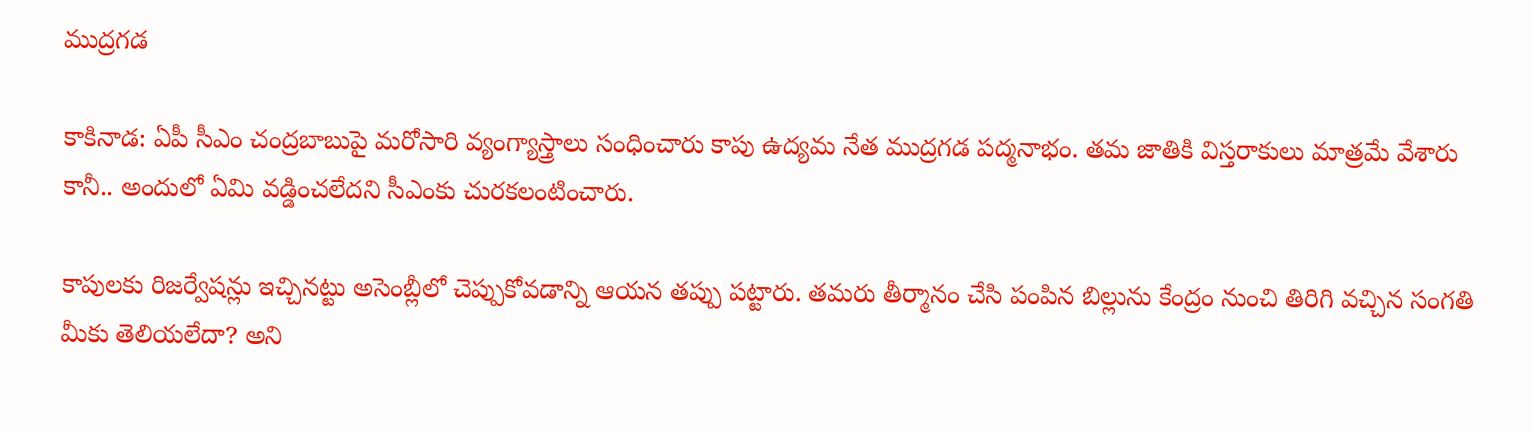ముద్రగడ

కాకినాడ: ఏపీ సీఎం చంద్రబాబుపై మరోసారి వ్యంగ్యాస్త్రాలు సంధించారు కాపు ఉద్యమ నేత ముద్రగడ పద్మనాభం. తమ జాతికి విస్తరాకులు మాత్రమే వేశారు కానీ.. అందులో ఏమి వడ్డించలేదని సీఎంకు చురకలంటించారు.

కాపులకు రిజర్వేషన్లు ఇచ్చినట్టు అసెంబ్లీలో చెప్పుకోవడాన్ని ఆయన తప్పు పట్టారు. తమరు తీర్మానం చేసి పంపిన బిల్లును కేంద్రం నుంచి తిరిగి వచ్చిన సంగతి మీకు తెలియలేదా? అని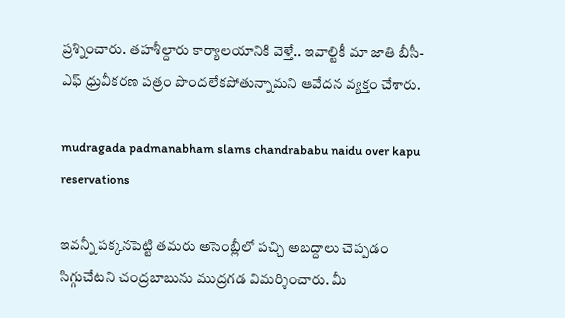ప్రశ్నించారు. తహశీల్దారు కార్యాలయానికి వెళ్తే.. ఇవాల్టికీ మా జాతి బీసీ-ఎఫ్ ధ్రువీకరణ పత్రం పొందలేకపోతున్నామని ఆవేదన వ్యక్తం చేశారు.

mudragada padmanabham slams chandrababu naidu over kapu reservations

ఇవన్నీ పక్కనపెట్టి తమరు అసెంబ్లీలో పచ్చి అబద్దాలు చెప్పడం సిగ్గుచేటని చంద్రబాబును ముద్రగడ విమర్శించారు. మీ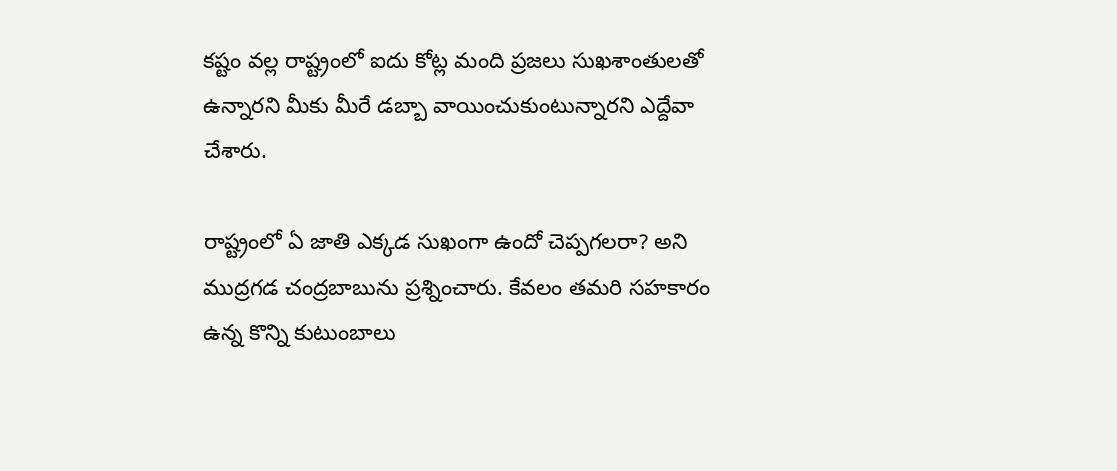కష్టం వల్ల రాష్ట్రంలో ఐదు కోట్ల మంది ప్రజలు సుఖశాంతులతో ఉన్నారని మీకు మీరే డబ్బా వాయించుకుంటున్నారని ఎద్దేవా చేశారు.

రాష్ట్రంలో ఏ జాతి ఎక్కడ సుఖంగా ఉందో చెప్పగలరా? అని ముద్రగడ చంద్రబాబును ప్రశ్నించారు. కేవలం తమరి సహకారం ఉన్న కొన్ని కుటుంబాలు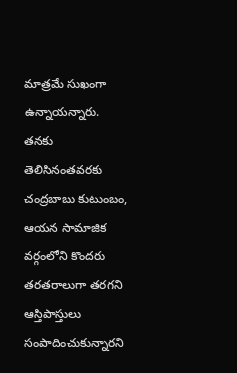మాత్రమే సుఖంగా ఉన్నాయన్నారు. తనకు తెలిసినంతవరకు చంద్రబాబు కుటుంబం, ఆయన సామాజిక వర్గంలోని కొందరు తరతరాలుగా తరగని ఆస్తిపాస్తులు సంపాదించుకున్నారని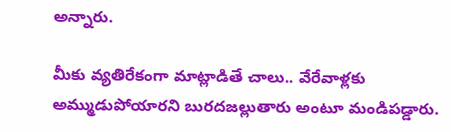అన్నారు.

మీకు వ్యతిరేకంగా మాట్లాడితే చాలు.. వేరేవాళ్లకు అమ్ముడుపోయారని బురదజల్లుతారు అంటూ మండిపడ్డారు.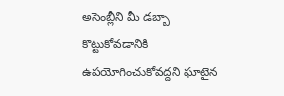అసెంబ్లీని మీ డబ్బా కొట్టుకోవడానికి ఉపయోగించుకోవద్దని ఘాటైన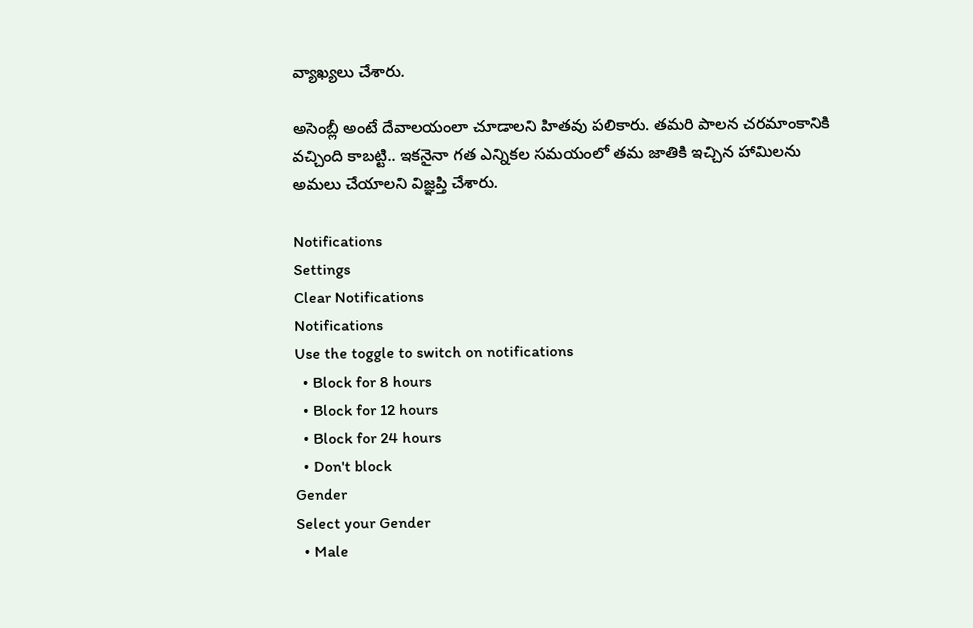వ్యాఖ్యలు చేశారు.

అసెంబ్లీ అంటే దేవాలయంలా చూడాలని హితవు పలికారు. తమరి పాలన చరమాంకానికి వచ్చింది కాబట్టి.. ఇకనైనా గత ఎన్నికల సమయంలో తమ జాతికి ఇచ్చిన హామిలను అమలు చేయాలని విజ్ఞప్తి చేశారు.

Notifications
Settings
Clear Notifications
Notifications
Use the toggle to switch on notifications
  • Block for 8 hours
  • Block for 12 hours
  • Block for 24 hours
  • Don't block
Gender
Select your Gender
  • Male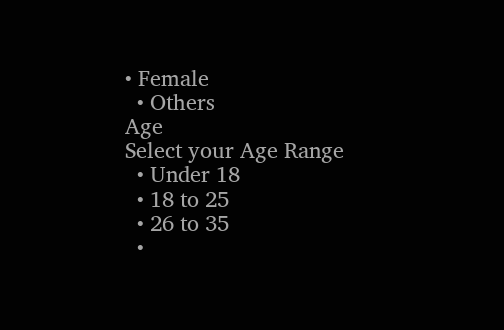• Female
  • Others
Age
Select your Age Range
  • Under 18
  • 18 to 25
  • 26 to 35
  •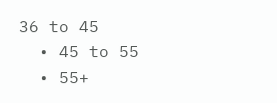36 to 45
  • 45 to 55
  • 55+